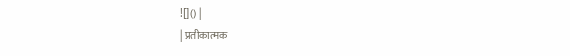![]() |
| प्रतीकात्मक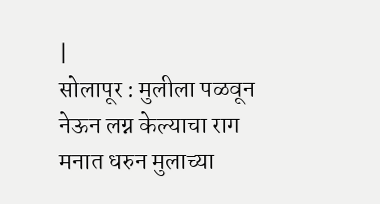|
सोलापूर : मुलीला पळवून नेऊन लग्न केल्याचा राग मनात धरुन मुलाच्या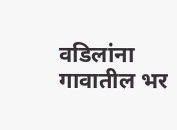वडिलांना गावातील भर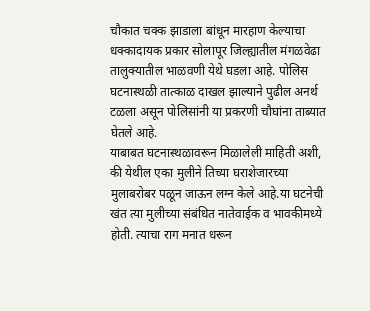चौकात चक्क झाडाला बांधून मारहाण केल्याचा धक्कादायक प्रकार सोलापूर जिल्ह्यातील मंगळवेढा तालुक्यातील भाळवणी येथे घडला आहे. पोलिस घटनास्थळी तात्काळ दाखल झाल्याने पुढील अनर्थ टळला असून पोलिसांनी या प्रकरणी चौघांना ताब्यात घेतले आहे.
याबाबत घटनास्थळावरून मिळालेली माहिती अशी, की येथील एका मुलीने तिच्या घराशेजारच्या मुलाबरोबर पळून जाऊन लग्न केले आहे.या घटनेची खंत त्या मुलीच्या संबंधित नातेवाईक व भावकीमध्ये होती. त्याचा राग मनात धरून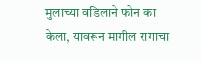मुलाच्या वडिलाने फोन का केला, यावरून मागील रागाचा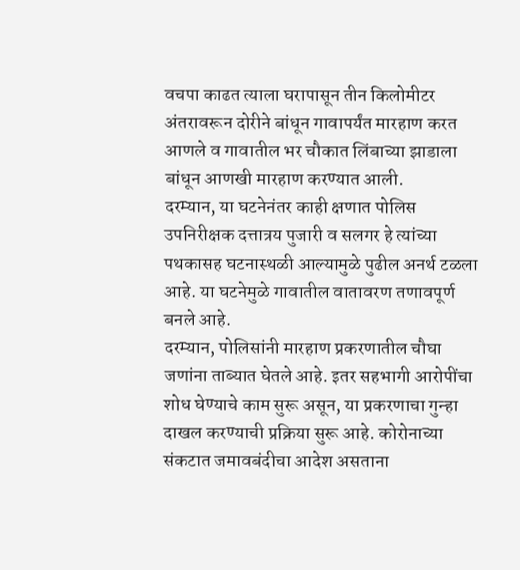वचपा काढत त्याला घरापासून तीन किलोमीटर अंतरावरून दोरीने बांधून गावापर्यंत मारहाण करत आणले व गावातील भर चौकात लिंबाच्या झाडाला बांधून आणखी मारहाण करण्यात आली.
दरम्यान, या घटनेनंतर काही क्षणात पोलिस उपनिरीक्षक दत्तात्रय पुजारी व सलगर हे त्यांच्या पथकासह घटनास्थळी आल्यामुळे पुढील अनर्थ टळला आहे. या घटनेमुळे गावातील वातावरण तणावपूर्ण बनले आहे.
दरम्यान, पोलिसांनी मारहाण प्रकरणातील चौघा जणांना ताब्यात घेतले आहे. इतर सहभागी आरोपींचा शोध घेण्याचे काम सुरू असून, या प्रकरणाचा गुन्हा दाखल करण्याची प्रक्रिया सुरू आहे. कोरोनाच्या संकटात जमावबंदीचा आदेश असताना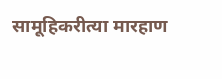सामूहिकरीत्या मारहाण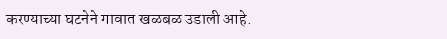करण्याच्या घटनेने गावात खळबळ उडाली आहे.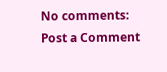No comments:
Post a Comment